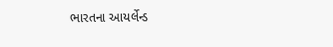ભારતના આયર્લેન્ડ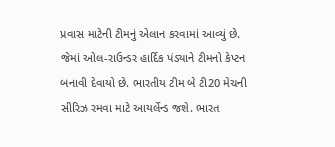પ્રવાસ માટેની ટીમનું એલાન કરવામાં આવ્યું છે. જેમાં ઓલ-રાઉન્ડર હાર્દિક પંડ્યાને ટીમનો કેપ્ટન બનાવી દેવાયો છે. ભારતીય ટીમ બે ટી20 મેચની સીરિઝ રમવા માટે આયર્લેન્ડ જશે. ભારત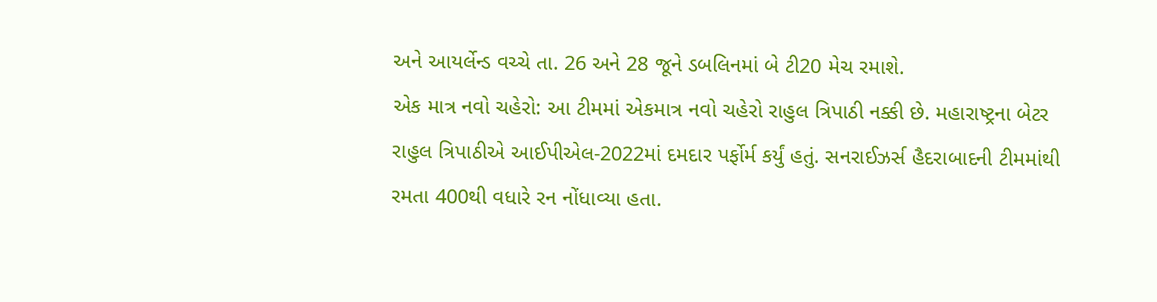અને આયર્લેન્ડ વચ્ચે તા. 26 અને 28 જૂને ડબલિનમાં બે ટી20 મેચ રમાશે.
એક માત્ર નવો ચહેરો: આ ટીમમાં એકમાત્ર નવો ચહેરો રાહુલ ત્રિપાઠી નક્કી છે. મહારાષ્ટ્રના બેટર રાહુલ ત્રિપાઠીએ આઈપીએલ-2022માં દમદાર પર્ફોર્મ કર્યું હતું. સનરાઈઝર્સ હૈદરાબાદની ટીમમાંથી રમતા 400થી વધારે રન નોંધાવ્યા હતા.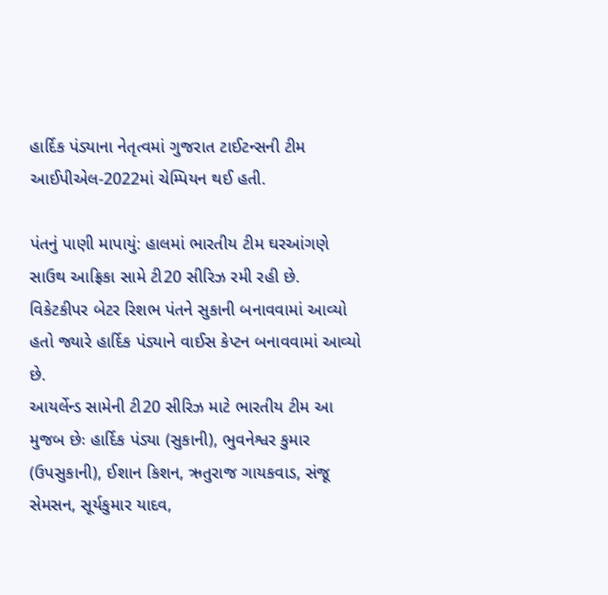હાર્દિક પંડ્યાના નેતૃત્વમાં ગુજરાત ટાઈટન્સની ટીમ આઈપીએલ-2022માં ચેમ્પિયન થઈ હતી.

પંતનું પાણી માપાયું: હાલમાં ભારતીય ટીમ ઘરઆંગણે સાઉથ આફ્રિકા સામે ટી20 સીરિઝ રમી રહી છે. વિકેટકીપર બેટર રિશભ પંતને સુકાની બનાવવામાં આવ્યો હતો જ્યારે હાર્દિક પંડ્યાને વાઈસ કેપ્ટન બનાવવામાં આવ્યો છે.
આયર્લેન્ડ સામેની ટી20 સીરિઝ માટે ભારતીય ટીમ આ મુજબ છેઃ હાર્દિક પંડ્યા (સુકાની), ભુવનેશ્વર કુમાર (ઉપસુકાની), ઈશાન કિશન, ઋતુરાજ ગાયકવાડ, સંજૂ સેમસન, સૂર્યકુમાર યાદવ,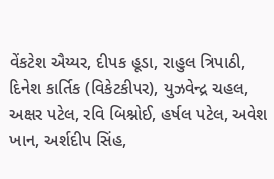વેંકટેશ ઐય્યર, દીપક હૂડા, રાહુલ ત્રિપાઠી, દિનેશ કાર્તિક (વિકેટકીપર), યુઝવેન્દ્ર ચહલ, અક્ષર પટેલ, રવિ બિશ્નોઈ, હર્ષલ પટેલ, અવેશ ખાન, અર્શદીપ સિંહ,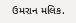ઉમરાન મલિક.